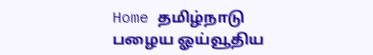Home தமிழ்நாடு பழைய ஓய்வூதிய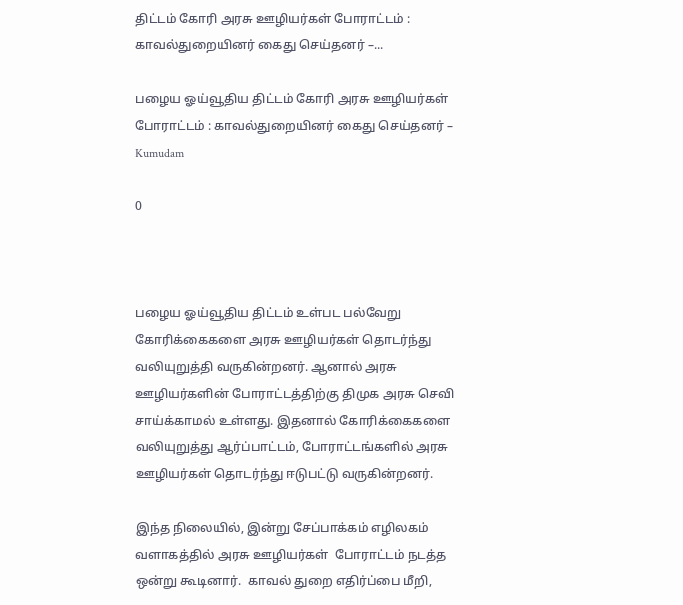திட்டம் கோரி அரசு ஊழியர்கள் போராட்டம் : காவல்துறையினர் கைது செய்தனர் –...

பழைய ஓய்வூதிய திட்டம் கோரி அரசு ஊழியர்கள் போராட்டம் : காவல்துறையினர் கைது செய்தனர் – Kumudam

0



பழைய ஓய்வூதிய திட்டம் உள்பட பல்வேறு கோரிக்கைகளை அரசு ஊழியர்கள் தொடர்ந்து வலியுறுத்தி வருகின்றனர். ஆனால் அரசு ஊழியர்களின் போராட்டத்திற்கு திமுக அரசு செவி சாய்க்காமல் உள்ளது. இதனால் கோரிக்கைகளை வலியுறுத்து ஆர்ப்பாட்டம், போராட்டங்களில் அரசு ஊழியர்கள் தொடர்ந்து ஈடுபட்டு வருகின்றனர்.

இந்த நிலையில், இன்று சேப்பாக்கம் எழிலகம் வளாகத்தில் அரசு ஊழியர்கள்  போராட்டம் நடத்த ஒன்று கூடினார்.  காவல் துறை எதிர்ப்பை மீறி,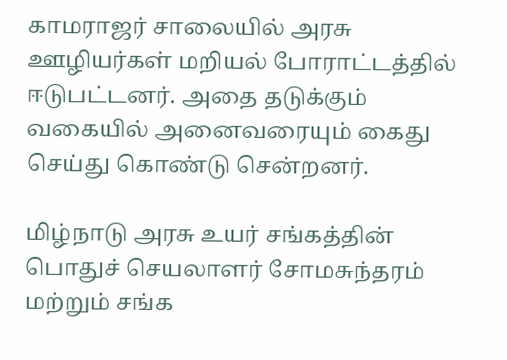காமராஜர் சாலையில் அரசு ஊழியர்கள் மறியல் போராட்டத்தில் ஈடுபட்டனர். அதை தடுக்கும் வகையில் அனைவரையும் கைது செய்து கொண்டு சென்றனர்.

மிழ்நாடு அரசு உயர் சங்கத்தின் பொதுச் செயலாளர் சோமசுந்தரம் மற்றும் சங்க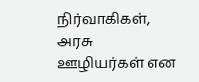நிர்வாகிகள், அரசு ஊழியர்கள் என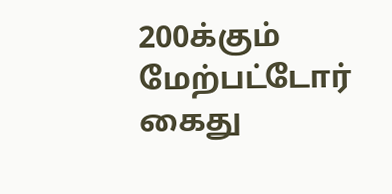200க்கும் மேற்பட்டோர் கைது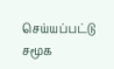செய்யப்பட்டு சமூக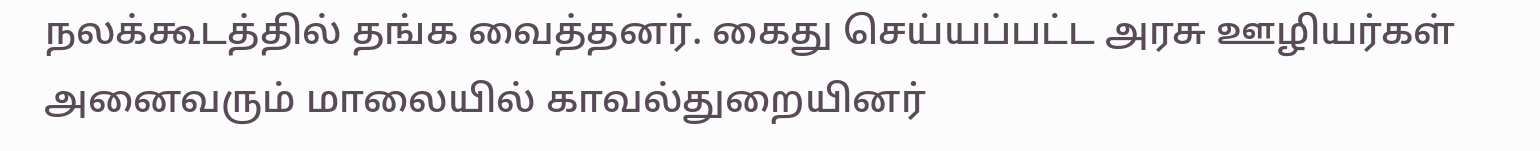நலக்கூடத்தில் தங்க வைத்தனர். கைது செய்யப்பட்ட அரசு ஊழியர்கள் அனைவரும் மாலையில் காவல்துறையினர்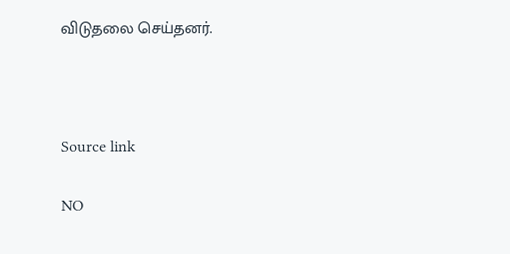விடுதலை செய்தனர்.



Source link

NO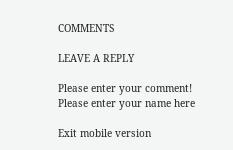COMMENTS

LEAVE A REPLY

Please enter your comment!
Please enter your name here

Exit mobile version